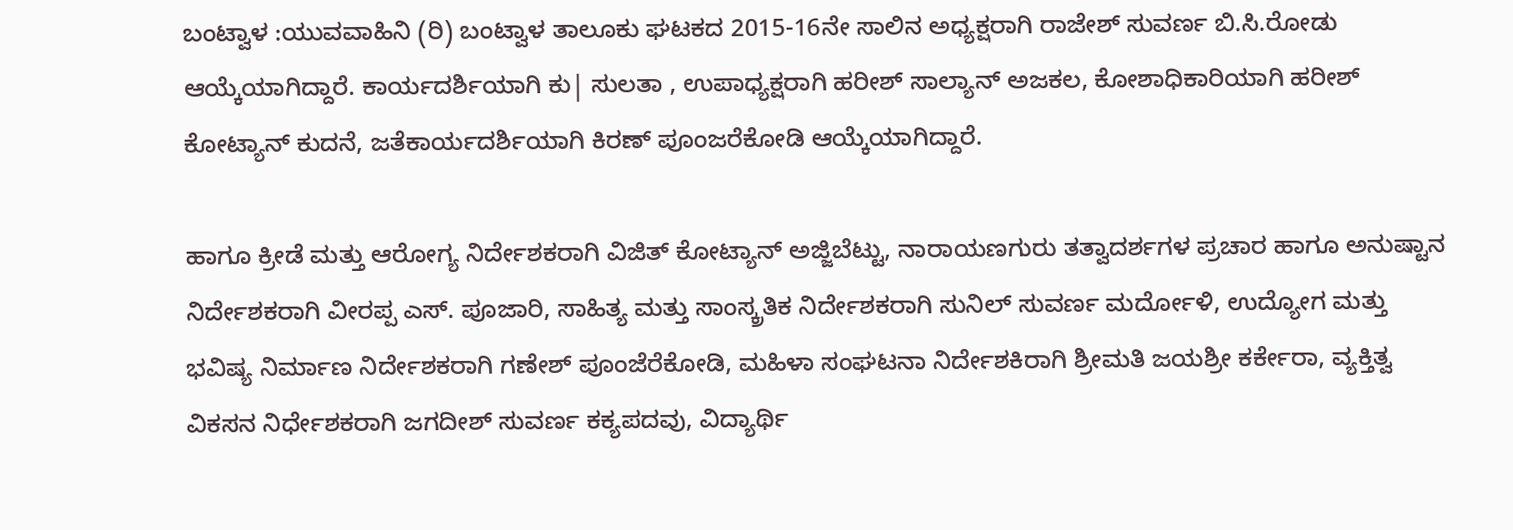ಬಂಟ್ವಾಳ :ಯುವವಾಹಿನಿ (ರಿ) ಬಂಟ್ವಾಳ ತಾಲೂಕು ಘಟಕದ 2015-16ನೇ ಸಾಲಿನ ಅಧ್ಯಕ್ಷರಾಗಿ ರಾಜೇಶ್ ಸುವರ್ಣ ಬಿ.ಸಿ.ರೋಡು ಆಯ್ಕೆಯಾಗಿದ್ದಾರೆ. ಕಾರ್ಯದರ್ಶಿಯಾಗಿ ಕು| ಸುಲತಾ , ಉಪಾಧ್ಯಕ್ಷರಾಗಿ ಹರೀಶ್ ಸಾಲ್ಯಾನ್ ಅಜಕಲ, ಕೋಶಾಧಿಕಾರಿಯಾಗಿ ಹರೀಶ್ ಕೋಟ್ಯಾನ್ ಕುದನೆ, ಜತೆಕಾರ್ಯದರ್ಶಿಯಾಗಿ ಕಿರಣ್ ಪೂಂಜರೆಕೋಡಿ ಆಯ್ಕೆಯಾಗಿದ್ದಾರೆ.

ಹಾಗೂ ಕ್ರೀಡೆ ಮತ್ತು ಆರೋಗ್ಯ ನಿರ್ದೇಶಕರಾಗಿ ವಿಜಿತ್ ಕೋಟ್ಯಾನ್ ಅಜ್ಜಿಬೆಟ್ಟು, ನಾರಾಯಣಗುರು ತತ್ವಾದರ್ಶಗಳ ಪ್ರಚಾರ ಹಾಗೂ ಅನುಷ್ಟಾನ ನಿರ್ದೇಶಕರಾಗಿ ವೀರಪ್ಪ ಎಸ್. ಪೂಜಾರಿ, ಸಾಹಿತ್ಯ ಮತ್ತು ಸಾಂಸ್ಕ್ರತಿಕ ನಿರ್ದೇಶಕರಾಗಿ ಸುನಿಲ್ ಸುವರ್ಣ ಮರ್ದೋಳಿ, ಉದ್ಯೋಗ ಮತ್ತು ಭವಿಷ್ಯ ನಿರ್ಮಾಣ ನಿರ್ದೇಶಕರಾಗಿ ಗಣೇಶ್ ಪೂಂಜೆರೆಕೋಡಿ, ಮಹಿಳಾ ಸಂಘಟನಾ ನಿರ್ದೇಶಕಿರಾಗಿ ಶ್ರೀಮತಿ ಜಯಶ್ರೀ ಕರ್ಕೇರಾ, ವ್ಯಕ್ತಿತ್ವ ವಿಕಸನ ನಿರ್ಧೇಶಕರಾಗಿ ಜಗದೀಶ್ ಸುವರ್ಣ ಕಕ್ಯಪದವು, ವಿದ್ಯಾರ್ಥಿ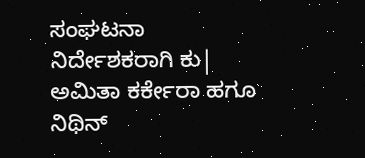ಸಂಘಟನಾ ನಿರ್ದೇಶಕರಾಗಿ ಕು| ಅಮಿತಾ ಕರ್ಕೇರಾ ಹಗೂ ನಿಥಿನ್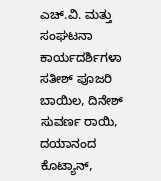ಎಚ್.ವಿ. ಮತ್ತು ಸಂಘಟನಾ ಕಾರ್ಯದರ್ಶಿಗಳಾ ಸತೀಶ್ ಪೂಜರಿ ಬಾಯಿಲ, ದಿನೇಶ್ ಸುವರ್ಣ ರಾಯಿ, ದಯಾನಂದ ಕೊಟ್ಯಾನ್,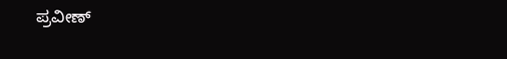ಪ್ರವೀಣ್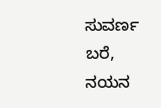ಸುವರ್ಣ ಬರೆ, ನಯನ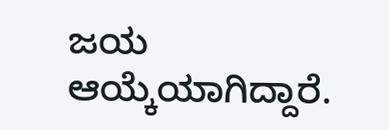ಜಯ ಆಯ್ಕೆಯಾಗಿದ್ದಾರೆ.